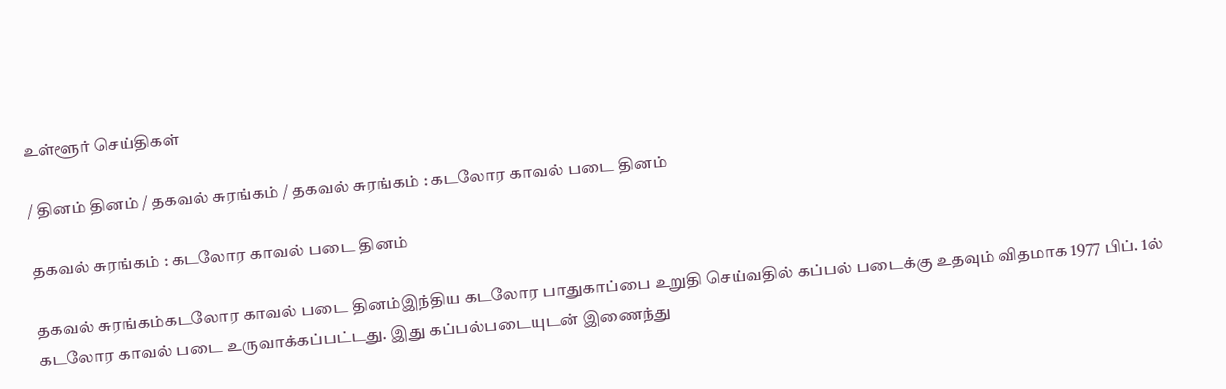உள்ளூர் செய்திகள்

/ தினம் தினம் / தகவல் சுரங்கம் / தகவல் சுரங்கம் : கடலோர காவல் படை தினம்

தகவல் சுரங்கம் : கடலோர காவல் படை தினம்

தகவல் சுரங்கம்கடலோர காவல் படை தினம்இந்திய கடலோர பாதுகாப்பை உறுதி செய்வதில் கப்பல் படைக்கு உதவும் விதமாக 1977 பிப். 1ல் கடலோர காவல் படை உருவாக்கப்பட்டது. இது கப்பல்படையுடன் இணைந்து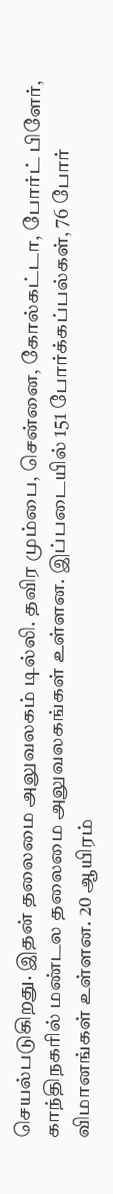செயல்படுகிறது. இதன் தலைமை அலுவலகம் டில்லி. தவிர மும்பை, சென்னை, கோல்கட்டா, போர்ட் பிளேர், காந்திநகரில் மண்டல தலைமை அலுவலகங்கள் உள்ளன. இப்படையில் 151 போர்க்கப்பல்கள், 76 போர் விமானங்கள் உள்ளன. 20 ஆயிரம்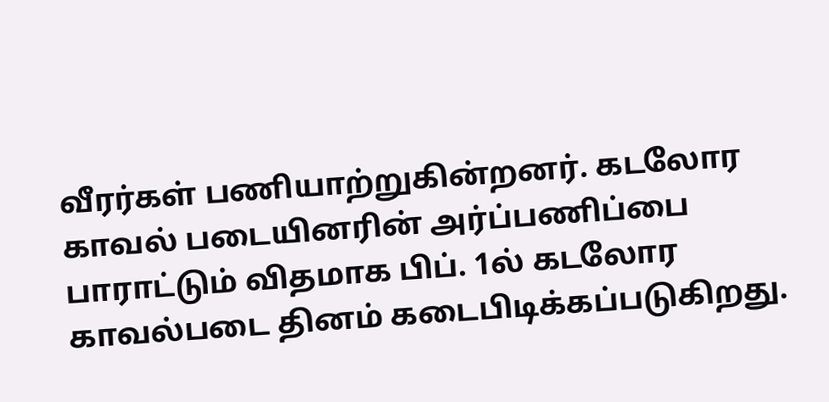வீரர்கள் பணியாற்றுகின்றனர். கடலோர காவல் படையினரின் அர்ப்பணிப்பை பாராட்டும் விதமாக பிப். 1ல் கடலோர காவல்படை தினம் கடைபிடிக்கப்படுகிறது.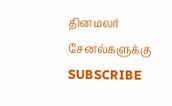தினமலர் சேனல்களுக்கு SUBSCRIBE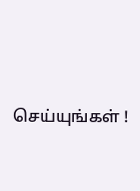செய்யுங்கள் !